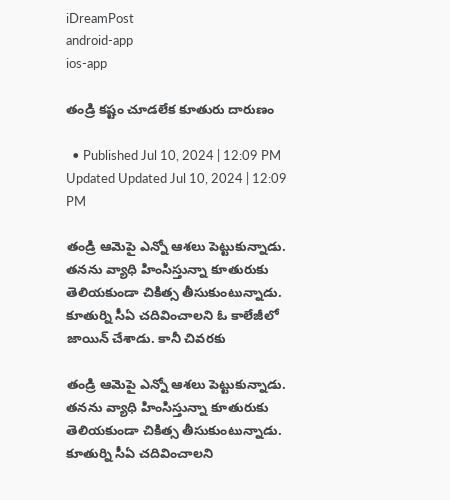iDreamPost
android-app
ios-app

తండ్రి కష్టం చూడలేక కూతురు దారుణం

  • Published Jul 10, 2024 | 12:09 PM Updated Updated Jul 10, 2024 | 12:09 PM

తండ్రి ఆమెపై ఎన్నో ఆశలు పెట్టుకున్నాడు. తనను వ్యాధి హింసిస్తున్నా కూతురుకు తెలియకుండా చికిత్స తీసుకుంటున్నాడు. కూతుర్ని సీఏ చదివించాలని ఓ కాలేజీలో జాయిన్ చేశాడు. కానీ చివరకు

తండ్రి ఆమెపై ఎన్నో ఆశలు పెట్టుకున్నాడు. తనను వ్యాధి హింసిస్తున్నా కూతురుకు తెలియకుండా చికిత్స తీసుకుంటున్నాడు. కూతుర్ని సీఏ చదివించాలని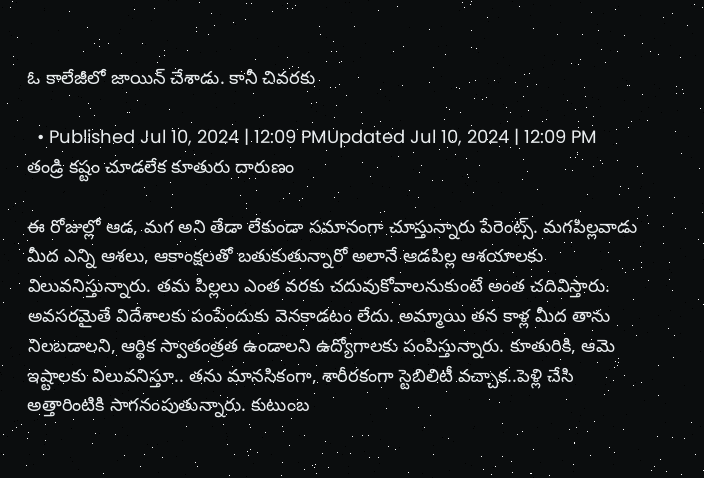ఓ కాలేజీలో జాయిన్ చేశాడు. కానీ చివరకు

  • Published Jul 10, 2024 | 12:09 PMUpdated Jul 10, 2024 | 12:09 PM
తండ్రి కష్టం చూడలేక కూతురు దారుణం

ఈ రోజుల్లో ఆడ, మగ అని తేడా లేకుండా సమానంగా చూస్తున్నారు పేరెంట్స్. మగపిల్లవాడు మీద ఎన్ని ఆశలు, ఆకాంక్షలతో బతుకుతున్నారో అలానే ఆడపిల్ల ఆశయాలకు విలువనిస్తున్నారు. తమ పిల్లలు ఎంత వరకు చదువుకోవాలనుకుంటే అంత చదివిస్తారు. అవసరమైతే విదేశాలకు పంపేందుకు వెనకాడటం లేదు. అమ్మాయి తన కాళ్ల మీద తాను నిలబడాలని, ఆర్థిక స్వాతంత్రత ఉండాలని ఉద్యోగాలకు పంపిస్తున్నారు. కూతురికి, ఆమె ఇష్టాలకు విలువనిస్తూ.. తను మానసికంగా, శారీరకంగా స్టెబిలిటీ వచ్చాక..పెళ్లి చేసి అత్తారింటికి సాగనంపుతున్నారు. కుటుంబ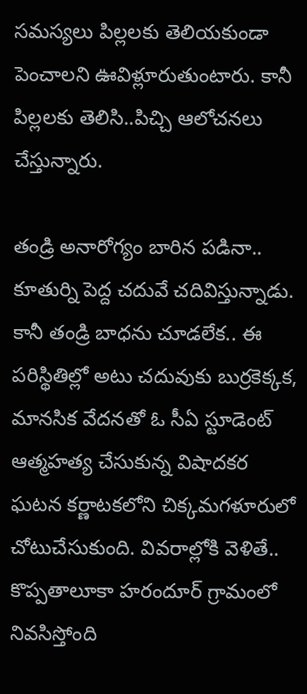సమస్యలు పిల్లలకు తెలియకుండా పెంచాలని ఊవిళ్లూరుతుంటారు. కానీ పిల్లలకు తెలిసి..పిచ్చి ఆలోచనలు చేస్తున్నారు.

తండ్రి అనారోగ్యం బారిన పడినా.. కూతుర్ని పెద్ద చదువే చదివిస్తున్నాడు. కానీ తండ్రి బాధను చూడలేక.. ఈ పరిస్థితిల్లో అటు చదువుకు బుర్రకెక్కక, మానసిక వేదనతో ఓ సీఏ స్టూడెంట్ ఆత్మహత్య చేసుకున్న విషాదకర ఘటన కర్ణాటకలోని చిక్కమగళూరులో చోటుచేసుకుంది. వివరాల్లోకి వెళితే.. కొప్పతాలూకా హరందూర్ గ్రామంలో నివసిస్తోంది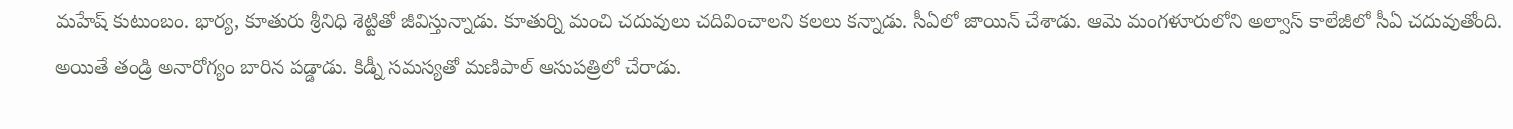మహేష్ కుటుంబం. భార్య, కూతురు శ్రీనిధి శెట్టితో జీవిస్తున్నాడు. కూతుర్ని మంచి చదువులు చదివించాలని కలలు కన్నాడు. సీఏలో జాయిన్ చేశాడు. ఆమె మంగళూరులోని అల్వాస్ కాలేజీలో సీఏ చదువుతోంది. అయితే తండ్రి అనారోగ్యం బారిన పడ్డాడు. కిడ్నీ సమస్యతో మణిపాల్ ఆసుపత్రిలో చేరాడు.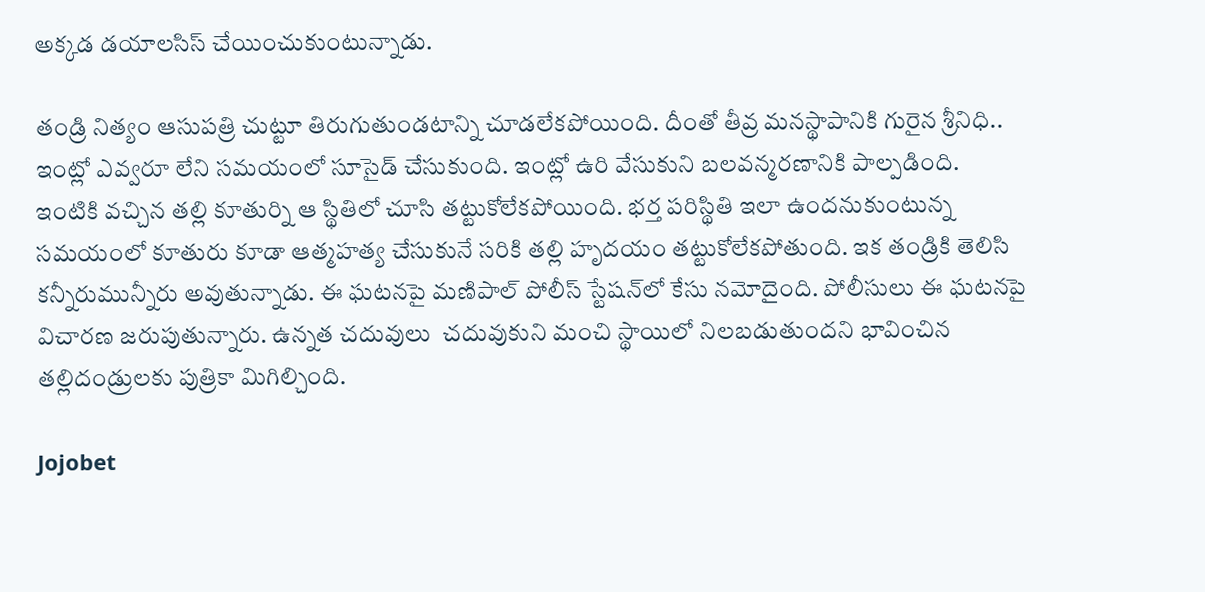అక్కడ డయాలసిస్ చేయించుకుంటున్నాడు.

తండ్రి నిత్యం ఆసుపత్రి చుట్టూ తిరుగుతుండటాన్ని చూడలేకపోయింది. దీంతో తీవ్ర మనస్థాపానికి గురైన శ్రీనిధి.. ఇంట్లో ఎవ్వరూ లేని సమయంలో సూసైడ్ చేసుకుంది. ఇంట్లో ఉరి వేసుకుని బలవన్మరణానికి పాల్పడింది. ఇంటికి వచ్చిన తల్లి కూతుర్ని ఆ స్థితిలో చూసి తట్టుకోలేకపోయింది. భర్త పరిస్థితి ఇలా ఉందనుకుంటున్న సమయంలో కూతురు కూడా ఆత్మహత్య చేసుకునే సరికి తల్లి హృదయం తట్టుకోలేకపోతుంది. ఇక తండ్రికి తెలిసి కన్నీరుమున్నీరు అవుతున్నాడు. ఈ ఘటనపై మణిపాల్ పోలీస్ స్టేషన్‌లో కేసు నమోదైంది. పోలీసులు ఈ ఘటనపై విచారణ జరుపుతున్నారు. ఉన్నత చదువులు  చదువుకుని మంచి స్థాయిలో నిలబడుతుందని భావించిన తల్లిదండ్రులకు పుత్రికా మిగిల్చింది.

Jojobet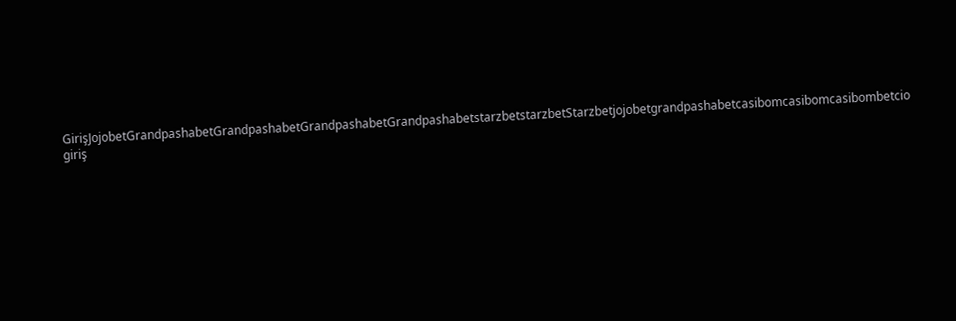GirişJojobetGrandpashabetGrandpashabetGrandpashabetGrandpashabetstarzbetstarzbetStarzbetjojobetgrandpashabetcasibomcasibomcasibombetcio giriş